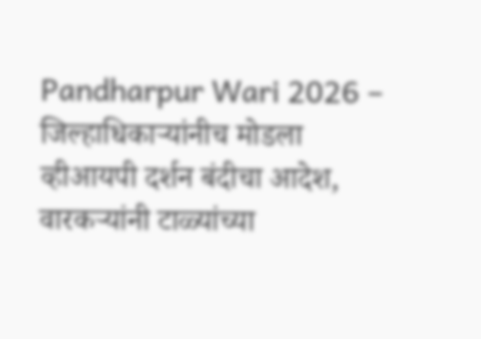Pandharpur Wari 2026 – जिल्हाधिकाऱ्यांनीच मोडला व्हीआयपी दर्शन बंदीचा आदेश, वारकऱ्यांनी टाळ्यांच्या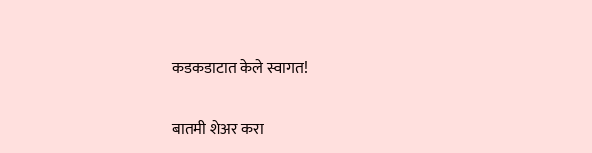कडकडाटात केले स्वागत!

बातमी शेअर करा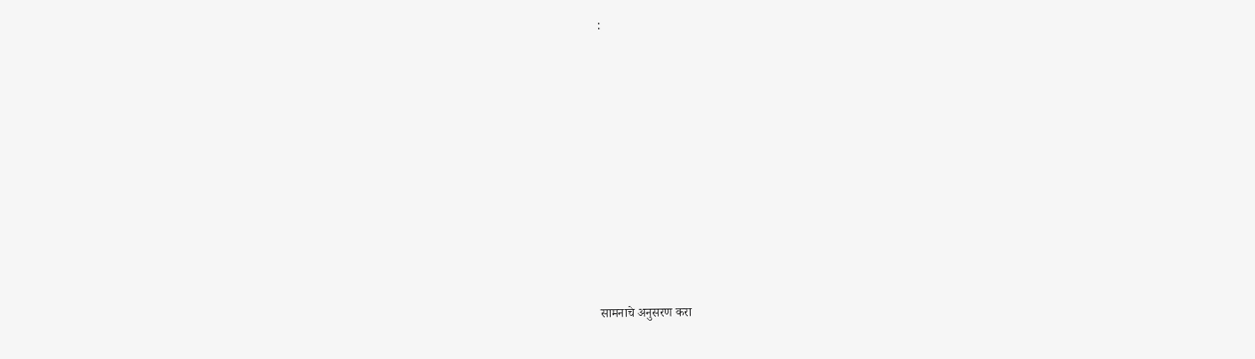:













सामनाचे अनुसरण करा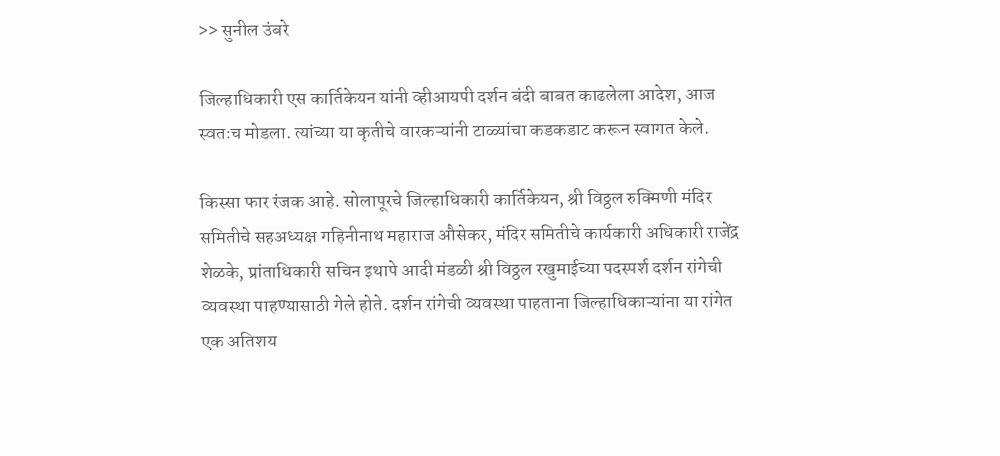>> सुनील उंबरे

जिल्हाधिकारी एस कार्तिकेयन यांनी व्हीआयपी दर्शन बंदी बाबत काढलेला आदेश, आज स्वतःच मोडला. त्यांच्या या कृतीचे वारकऱ्यांनी टाळ्यांचा कडकडाट करून स्वागत केले.

किस्सा फार रंजक आहे. सोलापूरचे जिल्हाधिकारी कार्तिकेयन, श्री विठ्ठल रुक्मिणी मंदिर समितीचे सहअध्यक्ष गहिनीनाथ महाराज औसेकर, मंदिर समितीचे कार्यकारी अधिकारी राजेंद्र शेळके, प्रांताधिकारी सचिन इथापे आदी मंडळी श्री विठ्ठल रखुमाईच्या पदस्पर्श दर्शन रांगेची व्यवस्था पाहण्यासाठी गेले होते. दर्शन रांगेची व्यवस्था पाहताना जिल्हाधिकाऱ्यांना या रांगेत एक अतिशय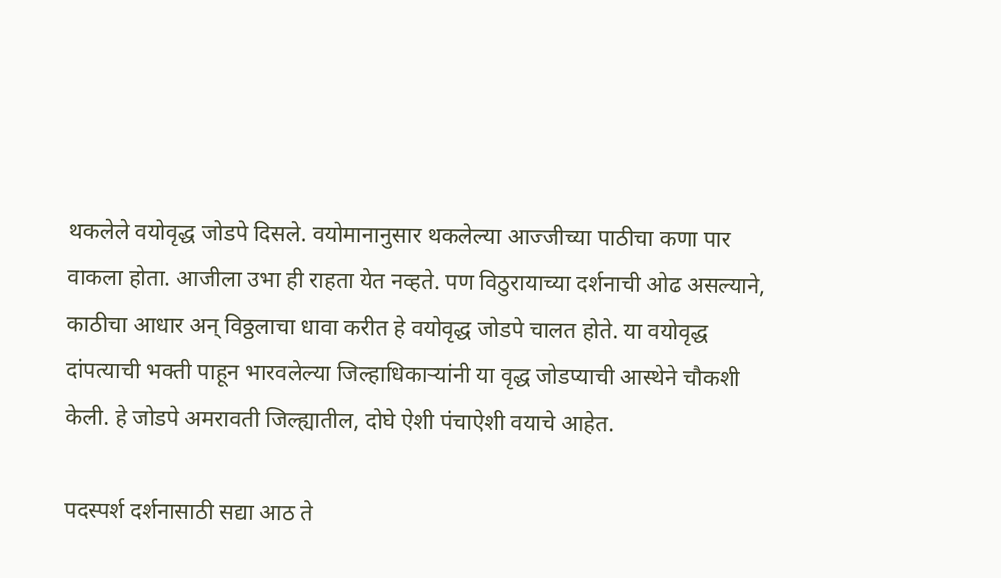थकलेले वयोवृद्ध जोडपे दिसले. वयोमानानुसार थकलेल्या आज्जीच्या पाठीचा कणा पार वाकला होता. आजीला उभा ही राहता येत नव्हते. पण विठुरायाच्या दर्शनाची ओढ असल्याने, काठीचा आधार अन् विठ्ठलाचा धावा करीत हे वयोवृद्ध जोडपे चालत होते. या वयोवृद्ध दांपत्याची भक्ती पाहून भारवलेल्या जिल्हाधिकाऱ्यांनी या वृद्ध जोडप्याची आस्थेने चौकशी केली. हे जोडपे अमरावती जिल्ह्यातील, दोघे ऐशी पंचाऐशी वयाचे आहेत.

पदस्पर्श दर्शनासाठी सद्या आठ ते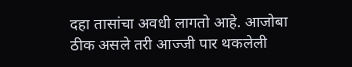दहा तासांचा अवधी लागतो आहे. आजोबा ठीक असले तरी आज्जी पार थकलेली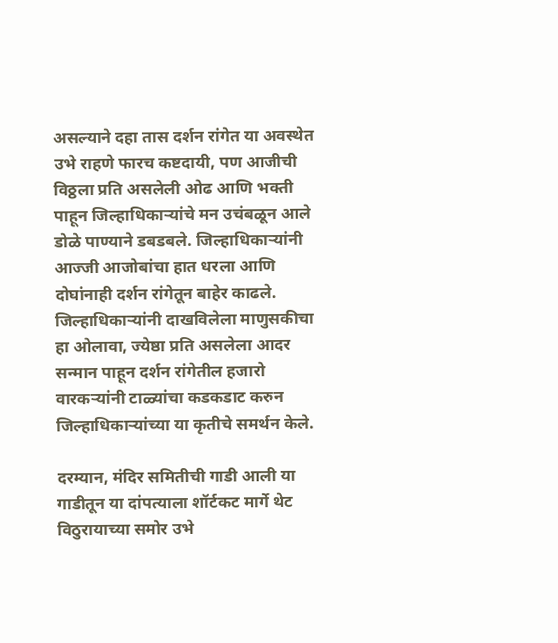असल्याने दहा तास दर्शन रांगेत या अवस्थेत उभे राहणे फारच कष्टदायी, पण आजीची विठ्ठला प्रति असलेली ओढ आणि भक्ती पाहून जिल्हाधिकाऱ्यांचे मन उचंबळून आले डोळे पाण्याने डबडबले. जिल्हाधिकाऱ्यांनी आज्जी आजोबांचा हात धरला आणि दोघांनाही दर्शन रांगेतून बाहेर काढले. जिल्हाधिकाऱ्यांनी दाखविलेला माणुसकीचा हा ओलावा, ज्येष्ठा प्रति असलेला आदर सन्मान पाहून दर्शन रांगेतील हजारो वारकऱ्यांनी टाळ्यांचा कडकडाट करुन जिल्हाधिकाऱ्यांच्या या कृतीचे समर्थन केले.

दरम्यान, मंदिर समितीची गाडी आली या गाडीतून या दांपत्याला शॉर्टकट मार्गे थेट विठुरायाच्या समोर उभे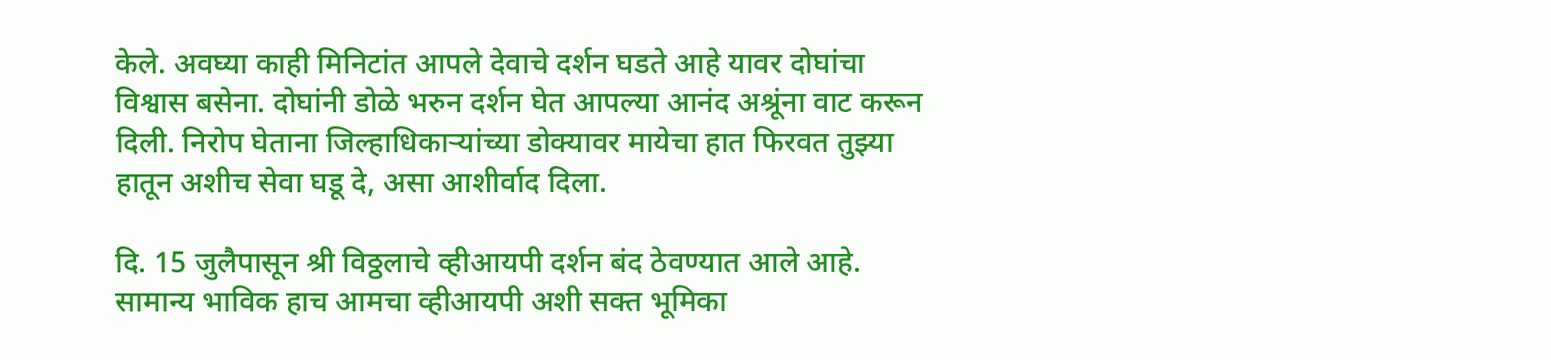केले. अवघ्या काही मिनिटांत आपले देवाचे दर्शन घडते आहे यावर दोघांचा विश्वास बसेना. दोघांनी डोळे भरुन दर्शन घेत आपल्या आनंद अश्रूंना वाट करून दिली. निरोप घेताना जिल्हाधिकाऱ्यांच्या डोक्यावर मायेचा हात फिरवत तुझ्या हातून अशीच सेवा घडू दे, असा आशीर्वाद दिला.

दि. 15 जुलैपासून श्री विठ्ठलाचे व्हीआयपी दर्शन बंद ठेवण्यात आले आहे. सामान्य भाविक हाच आमचा व्हीआयपी अशी सक्त भूमिका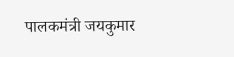पालकमंत्री जयकुमार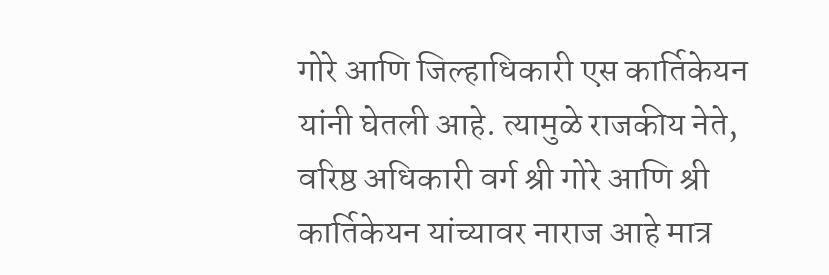गोरे आणि जिल्हाधिकारी एस कार्तिकेयन यांनी घेतली आहे. त्यामुळे राजकीय नेते, वरिष्ठ अधिकारी वर्ग श्री गोरे आणि श्री कार्तिकेयन यांच्यावर नाराज आहे मात्र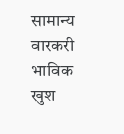सामान्य वारकरी भाविक खुश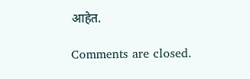आहेत.

Comments are closed.